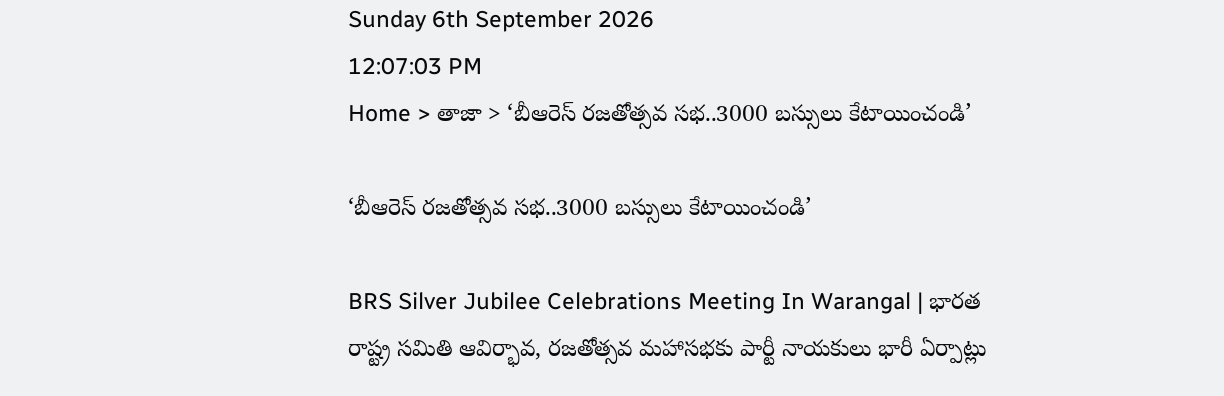Sunday 6th September 2026
12:07:03 PM
Home > తాజా > ‘బీఆరెస్ రజతోత్సవ సభ..3000 బస్సులు కేటాయించండి’

‘బీఆరెస్ రజతోత్సవ సభ..3000 బస్సులు కేటాయించండి’

BRS Silver Jubilee Celebrations Meeting In Warangal | భారత రాష్ట్ర సమితి ఆవిర్భావ, రజతోత్సవ మహాసభకు పార్టీ నాయకులు భారీ ఏర్పాట్లు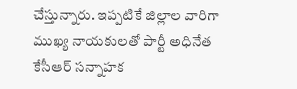చేస్తున్నారు. ఇప్పటికే జిల్లాల వారిగా ముఖ్య నాయకులతో పార్టీ అధినేత కేసీఆర్ సన్నాహక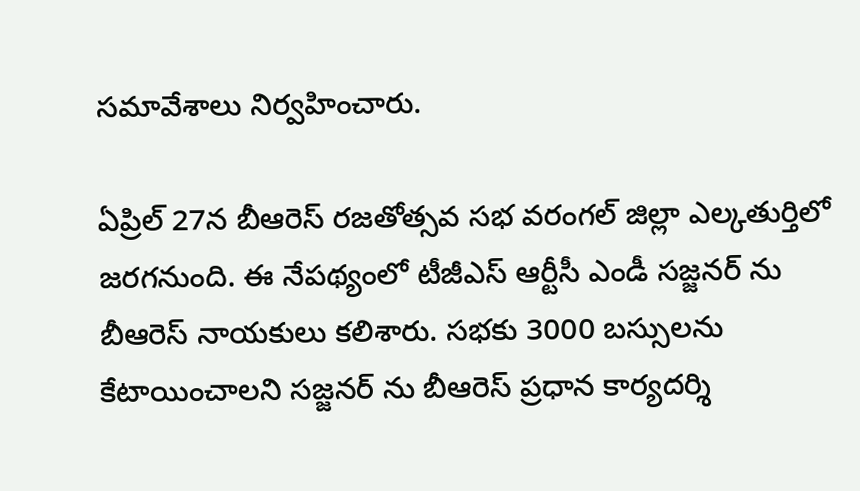సమావేశాలు నిర్వహించారు.

ఏప్రిల్ 27న బీఆరెస్ రజతోత్సవ సభ వరంగల్ జిల్లా ఎల్కతుర్తిలో జరగనుంది. ఈ నేపథ్యంలో టీజీఎస్ ఆర్టీసీ ఎండీ సజ్జనర్ ను బీఆరెస్ నాయకులు కలిశారు. సభకు 3000 బస్సులను కేటాయించాలని సజ్జనర్ ను బీఆరెస్ ప్రధాన కార్యదర్శి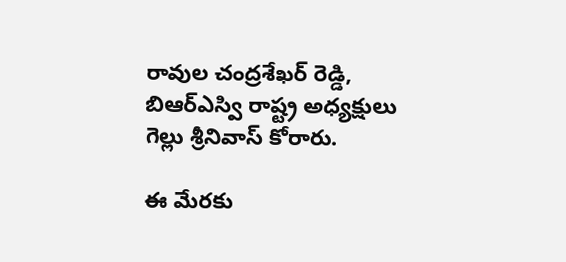రావుల చంద్రశేఖర్ రెడ్డి, బిఆర్ఎస్వి రాష్ట్ర అధ్యక్షులు గెల్లు శ్రీనివాస్ కోరారు.

ఈ మేరకు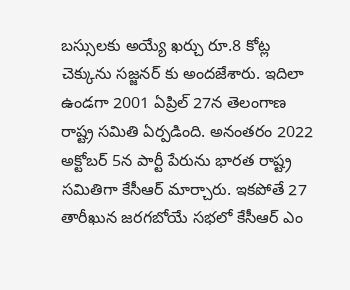బస్సులకు అయ్యే ఖర్చు రూ.8 కోట్ల చెక్కును సజ్జనర్ కు అందజేశారు. ఇదిలా ఉండగా 2001 ఏప్రిల్ 27న తెలంగాణ రాష్ట్ర సమితి ఏర్పడింది. అనంతరం 2022 అక్టోబర్ 5న పార్టీ పేరును భారత రాష్ట్ర సమితిగా కేసీఆర్ మార్చారు. ఇకపోతే 27 తారీఖున జరగబోయే సభలో కేసీఆర్ ఎం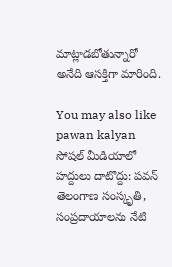మాట్లాడబోతున్నారో అనేది ఆసక్తిగా మారింది.

You may also like
pawan kalyan
సోషల్ మీడియాలో హద్దులు దాటొద్దు: పవన్
తెలంగాణ సంస్కృతి, సంప్రదాయాలను నేటి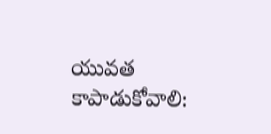యువత కాపాడుకోవాలి: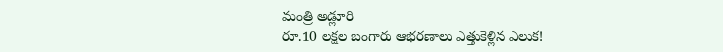మంత్రి అడ్లూరి
రూ.10 లక్షల బంగారు ఆభరణాలు ఎత్తుకెళ్లిన ఎలుక!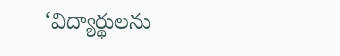‘విద్యార్థులను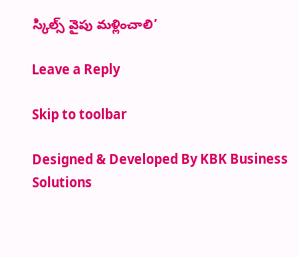స్కిల్స్ వైపు మళ్లించాలి’

Leave a Reply

Skip to toolbar

Designed & Developed By KBK Business Solutions